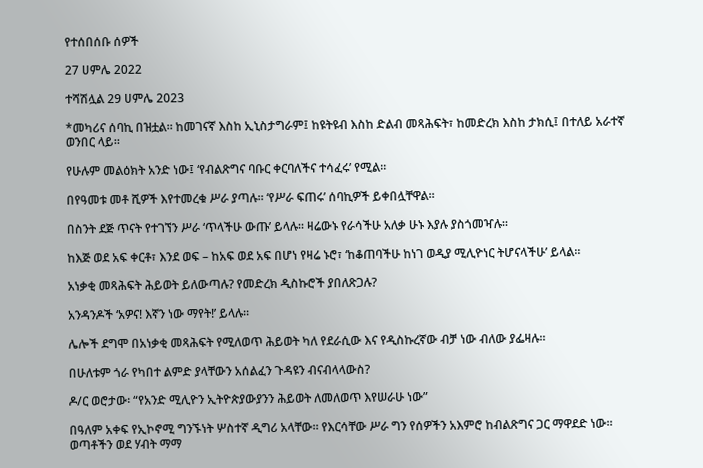የተሰበሰቡ ሰዎች

27 ሀምሌ 2022

ተሻሽሏል 29 ሀምሌ 2023

*መካሪና ሰባኪ በዝቷል። ከመገናኛ እስከ ኢኒስታግራም፤ ከዩትዩብ እስከ ድልብ መጻሕፍት፣ ከመድረክ እስከ ታክሲ፤ በተለይ አራተኛ ወንበር ላይ።

የሁሉም መልዕክት አንድ ነው፤ ‘የብልጽግና ባቡር ቀርባለችና ተሳፈሩ’ የሚል።

በየዓመቱ መቶ ሺዎች እየተመረቁ ሥራ ያጣሉ። ‘የሥራ ፍጠሩ’ ሰባኪዎች ይቀበሏቸዋል።

በስንት ደጅ ጥናት የተገኘን ሥራ ‘ጥላችሁ ውጡ’ ይላሉ። ዛሬውኑ የራሳችሁ አለቃ ሁኑ እያሉ ያስጎመዣሉ።

ከእጅ ወደ አፍ ቀርቶ፣ እንደ ወፍ – ከአፍ ወደ አፍ በሆነ የዛሬ ኑሮ፣ ‘ከቆጠባችሁ ከነገ ወዲያ ሚሊዮነር ትሆናላችሁ’ ይላል።

አነቃቂ መጻሕፍት ሕይወት ይለውጣሉ? የመድረክ ዲስኩሮች ያበለጽጋሉ?

አንዳንዶች ‘አዎና! እኛን ነው ማየት!’ ይላሉ።

ሌሎች ደግሞ በአነቃቂ መጻሕፍት የሚለወጥ ሕይወት ካለ የደራሲው እና የዲስኩረኛው ብቻ ነው ብለው ያፌዛሉ።

በሁለቱም ጎራ የካበተ ልምድ ያላቸውን አሰልፈን ጉዳዩን ብናብላላውስ?

ዶ/ር ወሮታው፡ “የአንድ ሚሊዮን ኢትዮጵያውያንን ሕይወት ለመለወጥ እየሠራሁ ነው”

በዓለም አቀፍ የኢኮኖሚ ግንኙነት ሦስተኛ ዲግሪ አላቸው። የእርሳቸው ሥራ ግን የሰዎችን አእምሮ ከብልጽግና ጋር ማዋደድ ነው። ወጣቶችን ወደ ሃብት ማማ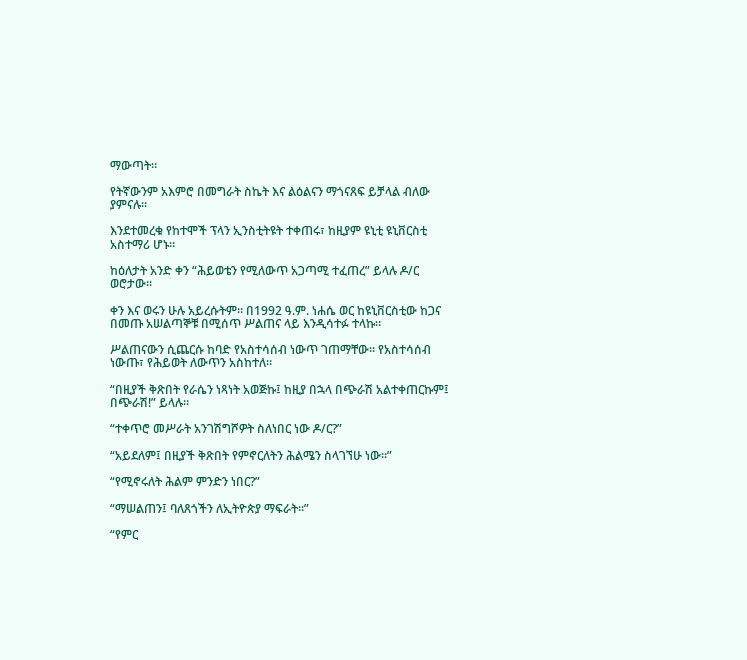ማውጣት።

የትኛውንም አእምሮ በመግራት ስኬት እና ልዕልናን ማጎናጸፍ ይቻላል ብለው ያምናሉ።

እንደተመረቁ የከተሞች ፕላን ኢንስቲትዩት ተቀጠሩ፣ ከዚያም ዩኒቲ ዩኒቨርስቲ አስተማሪ ሆኑ።

ከዕለታት አንድ ቀን “ሕይወቴን የሚለውጥ አጋጣሚ ተፈጠረ” ይላሉ ዶ/ር ወሮታው።

ቀን እና ወሩን ሁሉ አይረሱትም። በ1992 ዓ.ም. ነሐሴ ወር ከዩኒቨርስቲው ከጋና በመጡ አሠልጣኞቹ በሚሰጥ ሥልጠና ላይ እንዲሳተፉ ተላኩ።

ሥልጠናውን ሲጨርሱ ከባድ የአስተሳሰብ ነውጥ ገጠማቸው። የአስተሳሰብ ነውጡ፣ የሕይወት ለውጥን አስከተለ።

“በዚያች ቅጽበት የራሴን ነጻነት አወጅኩ፤ ከዚያ በኋላ በጭራሽ አልተቀጠርኩም፤ በጭራሽ!” ይላሉ።

“ተቀጥሮ መሥራት አንገሽግሾዎት ስለነበር ነው ዶ/ር?”

“አይደለም፤ በዚያች ቅጽበት የምኖርለትን ሕልሜን ስላገኘሁ ነው።”

“የሚኖሩለት ሕልም ምንድን ነበር?”

“ማሠልጠን፤ ባለጸጎችን ለኢትዮጵያ ማፍራት።”

“የምር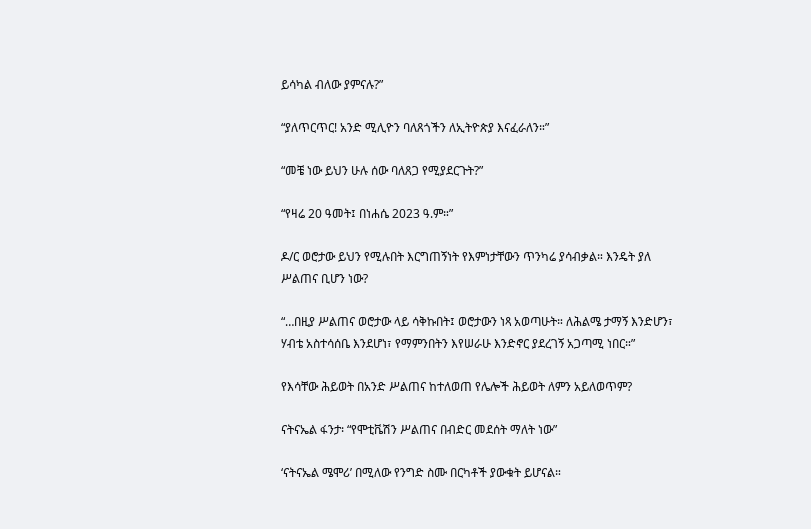ይሳካል ብለው ያምናሉ?”

“ያለጥርጥር! አንድ ሚሊዮን ባለጸጎችን ለኢትዮጵያ እናፈራለን።”

“መቼ ነው ይህን ሁሉ ሰው ባለጸጋ የሚያደርጉት?”

“የዛሬ 20 ዓመት፤ በነሐሴ 2023 ዓ.ም።”

ዶ/ር ወሮታው ይህን የሚሉበት እርግጠኝነት የእምነታቸውን ጥንካሬ ያሳብቃል። እንዴት ያለ ሥልጠና ቢሆን ነው?

“…በዚያ ሥልጠና ወሮታው ላይ ሳቅኩበት፤ ወሮታውን ነጻ አወጣሁት። ለሕልሜ ታማኝ እንድሆን፣ ሃብቴ አስተሳሰቤ እንደሆነ፣ የማምንበትን እየሠራሁ እንድኖር ያደረገኝ አጋጣሚ ነበር።”

የእሳቸው ሕይወት በአንድ ሥልጠና ከተለወጠ የሌሎች ሕይወት ለምን አይለወጥም?

ናትናኤል ፋንታ፡ “የሞቲቬሽን ሥልጠና በብድር መደሰት ማለት ነው”

‘ናትናኤል ሜሞሪ’ በሚለው የንግድ ስሙ በርካቶች ያውቁት ይሆናል።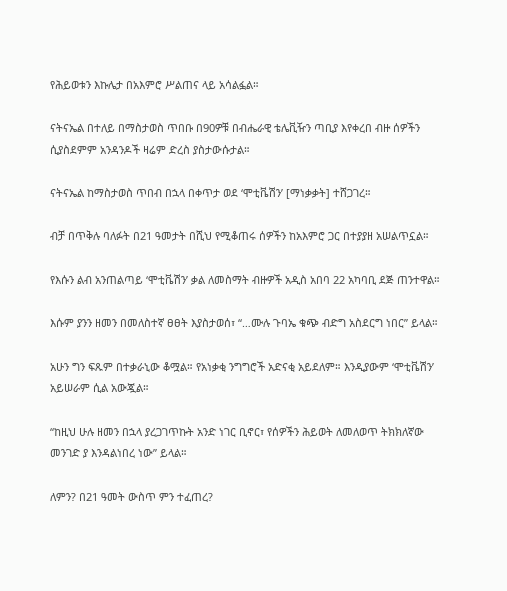የሕይወቱን እኩሌታ በአእምሮ ሥልጠና ላይ አሳልፏል።

ናትናኤል በተለይ በማስታወስ ጥበቡ በ90ዎቹ በብሔራዊ ቴሌቪዥን ጣቢያ እየቀረበ ብዙ ሰዎችን ሲያስደምም አንዳንዶች ዛሬም ድረስ ያስታውሱታል።

ናትናኤል ከማስታወስ ጥበብ በኋላ በቀጥታ ወደ ‘ሞቲቬሽን’ [ማነቃቃት] ተሸጋገረ።

ብቻ በጥቅሉ ባለፉት በ21 ዓመታት በሺህ የሚቆጠሩ ሰዎችን ከአእምሮ ጋር በተያያዘ አሠልጥኗል።

የእሱን ልብ አንጠልጣይ ‘ሞቲቬሽን’ ቃል ለመስማት ብዙዎች አዲስ አበባ 22 አካባቢ ደጅ ጠንተዋል።

እሱም ያንን ዘመን በመለስተኛ ፀፀት እያስታወሰ፣ “…ሙሉ ጉባኤ ቁጭ ብድግ አስደርግ ነበር” ይላል።

አሁን ግን ፍጹም በተቃራኒው ቆሟል። የአነቃቂ ንግግሮች አድናቂ አይደለም። እንዲያውም ‘ሞቲቬሽን’ አይሠራም ሲል አውጇል።

“ከዚህ ሁሉ ዘመን በኋላ ያረጋገጥኩት አንድ ነገር ቢኖር፣ የሰዎችን ሕይወት ለመለወጥ ትክክለኛው መንገድ ያ እንዳልነበረ ነው” ይላል።

ለምን? በ21 ዓመት ውስጥ ምን ተፈጠረ?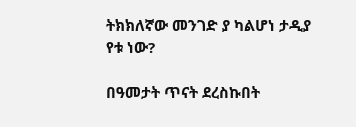ትክክለኛው መንገድ ያ ካልሆነ ታዲያ የቱ ነው?

በዓመታት ጥናት ደረስኩበት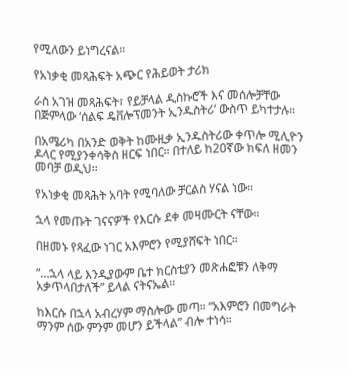የሚለውን ይነግረናል።

የአነቃቂ መጻሕፍት አጭር የሕይወት ታሪክ

ራስ አገዝ መጻሕፍት፣ የይቻላል ዲስኩሮች እና መሰሎቻቸው በጅምላው ‘ሰልፍ ዴቨሎፕመንት ኢንዱስትሪ’ ውስጥ ይካተታሉ።

በአሜሪካ በአንድ ወቅት ከሙዚቃ ኢንዱስትሪው ቀጥሎ ሚሊዮን ዶላር የሚያንቀሳቅስ ዘርፍ ነበር። በተለይ ከ20ኛው ክፍለ ዘመን መባቻ ወዲህ።

የአነቃቂ መጻሕት አባት የሚባለው ቻርልስ ሃናል ነው።

ኋላ የመጡት ገናናዎች የእርሱ ደቀ መዛሙርት ናቸው።

በዘመኑ የጻፈው ነገር አእምሮን የሚያሸፍት ነበር።

“…ኋላ ላይ እንዲያውም ቤተ ክርስቲያን መጽሐፎቹን ለቅማ አቃጥላበታለች” ይላል ናትናኤል።

ከእርሱ በኋላ አብረሃም ማስሎው መጣ። “አእምሮን በመግራት ማንም ሰው ምንም መሆን ይችላል” ብሎ ተነሳ።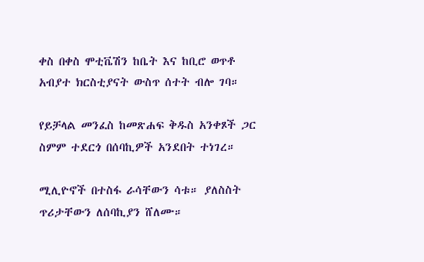ቀስ በቀስ ሞቲቬሽን ከቤት እና ከቢሮ ወጥቶ አብያተ ክርስቲያናት ውስጥ ሰተት ብሎ ገባ።

የይቻላል መንፈስ ከመጽሐፍ ቅዱስ አንቀጾች ጋር ስምም ተደርጎ በሰባኪዎች አንደበት ተነገረ።

ሚሊዮኖች በተስፋ ራሳቸውን ሳቱ። ያለስስት ጥሪታቸውን ለሰባኪያን ሸለሙ።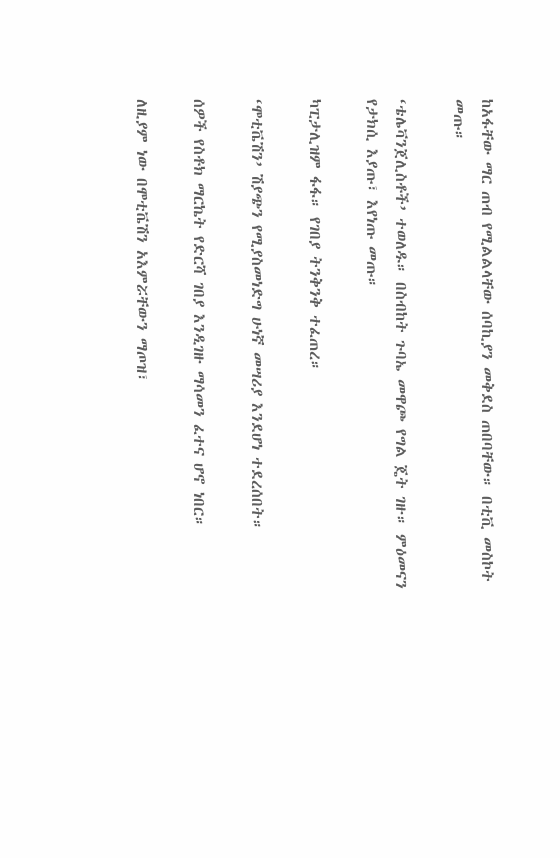ከአፋቸው ማር ጠብ የሚልልላቸው ሰባኪያን መቅደስ ጠበባቸው። በቲቪ መስኮት መጡ።

‘ቴሌቫንጀሊስቶች’ ተወለዱ። በስብከት ጉባኤ መዋጮ የግል ጄት ገዙ። ምዕመናን የታክሲ እያጡ፣ እየነጡ መጡ።

ካፒታሊዝም ፋፋ። የገበያ ትንቅንቅ ተፈጠረ።

‘ሞቲቬሽን’ ሽያጭን የሚያስመነድግ ሁነኛ መሣሪያ እንደሆነ ተደረሰበት።

ሰዎች የስቶክ ማርኬት የድርሻ ገበያ እንዲገዙ ማሳመን ፈተና ሆኖ ነበር።

ለዚያም ነው በሞቲቬሽን አእምሯቸውን ማጦዝ፣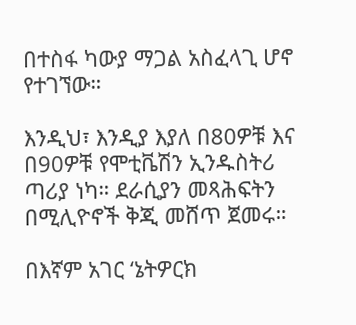በተስፋ ካውያ ማጋል አስፈላጊ ሆኖ የተገኘው።

እንዲህ፣ እንዲያ እያለ በ80ዎቹ እና በ90ዎቹ የሞቲቬሽን ኢንዱስትሪ ጣሪያ ነካ። ደራሲያን መጻሕፍትን በሚሊዮኖች ቅጂ መሸጥ ጀመሩ።

በእኛም አገር ‘ኔትዎርክ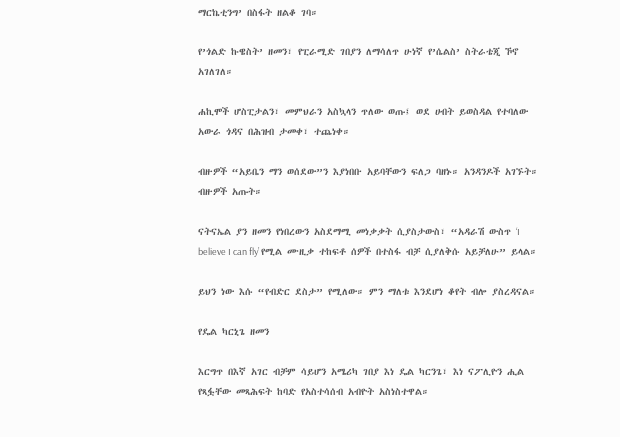ማርኬቲንግ’ በስፋት ዘልቆ ገባ።

የ’ጎልድ ኩዌስት’ ዘመን፣ የፒራሚድ ገበያን ለማሳለጥ ሁነኛ የ’ሴልስ’ ስትራቴጂ ኾኖ አገለገለ።

ሐኪሞች ሆስፒታልን፣ መምህራን አስኳላን ጥለው ወጡ፤ ወደ ሀብት ይወስዳል የተባለው አውራ ጎዳና በሕዝብ ታመቀ፣ ተጨነቀ።

ብዙዎች “አይቤን ማን ወሰደው”ን እያነበቡ አይባቸውን ፍለጋ ባዘኑ። አንዳንዶች አገኙት። ብዙዎች አጡት።

ናትናኤል ያን ዘመን የነበረውን አስደማሚ መነቃቃት ሲያስታውስ፣ “አዳራሽ ውስጥ ‘I believe I can fly’ የሚል ሙዚቃ ተከፍቶ ሰዎች በተስፋ ብቻ ሲያለቅሱ አይቻለሁ” ይላል።

ይህን ነው እሱ “የብድር ደስታ” የሚለው። ምን ማለቱ እንደሆነ ቆየት ብሎ ያስረዳናል።

የዴል ካርኒጌ ዘመን

እርግጥ በእኛ አገር ብቻም ሳይሆን አሜሪካ ገበያ እነ ዴል ካርንጌ፣ እነ ናፖሊዮን ሒል የጻፏቸው መጻሕፍት ከባድ የአስተሳሰብ አብዮት አስነስተዋል።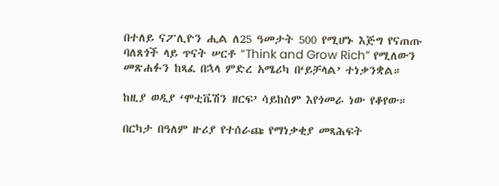በተለይ ናፖሊዮን ሒል ለ25 ዓመታት 500 የሚሆኑ እጅግ የናጠጡ ባለጸጎች ላይ ጥናት ሠርቶ “Think and Grow Rich” የሚለውን መጽሐፉን ከጻፈ በኋላ ምድረ አሜሪካ በ‘ይቻላል’ ተነቃንቋል።

ከዚያ ወዲያ ‘ሞቲቬሽን ዘርፍ’ ሳይከስም እየጎመራ ነው የቆየው።

በርካታ በዓለም ዙሪያ የተሰራጩ የማነቃቂያ መጻሕፍት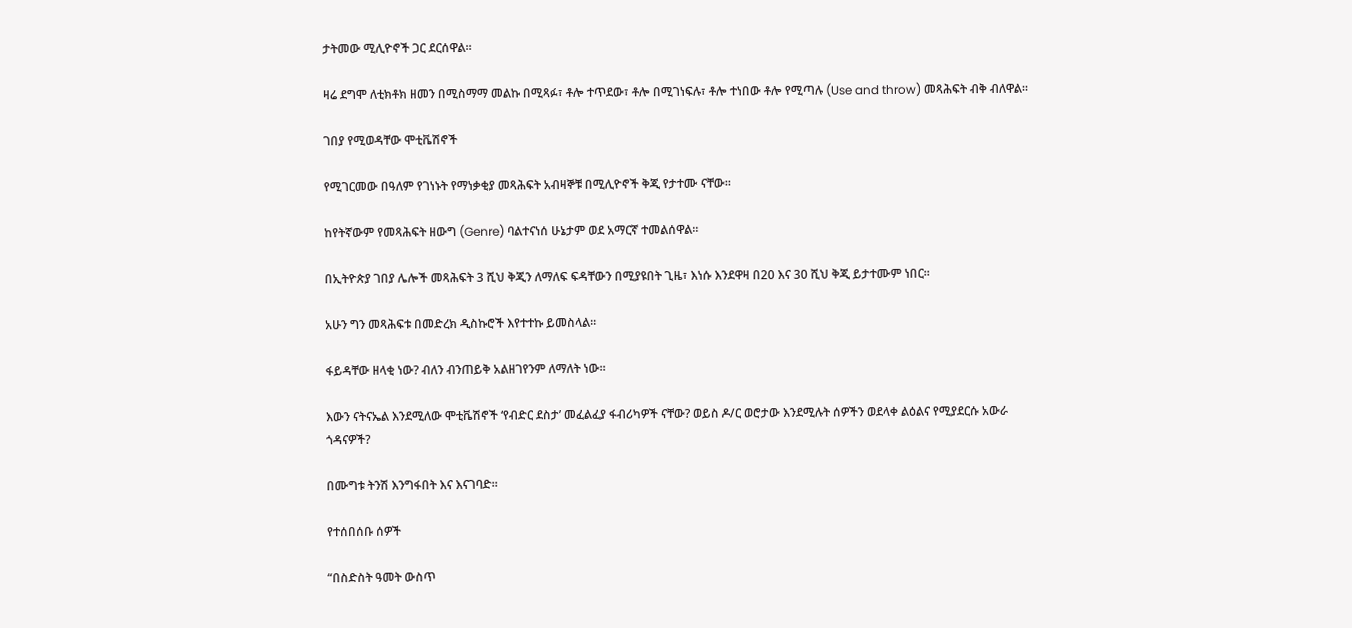ታትመው ሚሊዮኖች ጋር ደርሰዋል።

ዛሬ ደግሞ ለቲክቶክ ዘመን በሚስማማ መልኩ በሚጻፉ፣ ቶሎ ተጥደው፣ ቶሎ በሚገነፍሉ፣ ቶሎ ተነበው ቶሎ የሚጣሉ (Use and throw) መጻሕፍት ብቅ ብለዋል።

ገበያ የሚወዳቸው ሞቲቬሽኖች

የሚገርመው በዓለም የገነኑት የማነቃቂያ መጻሕፍት አብዛኞቹ በሚሊዮኖች ቅጂ የታተሙ ናቸው።

ከየትኛውም የመጻሕፍት ዘውግ (Genre) ባልተናነሰ ሁኔታም ወደ አማርኛ ተመልሰዋል።

በኢትዮጵያ ገበያ ሌሎች መጻሕፍት 3 ሺህ ቅጂን ለማለፍ ፍዳቸውን በሚያዩበት ጊዜ፣ እነሱ እንደዋዛ በ20 እና 30 ሺህ ቅጂ ይታተሙም ነበር።

አሁን ግን መጻሕፍቱ በመድረክ ዲስኩሮች እየተተኩ ይመስላል።

ፋይዳቸው ዘላቂ ነው? ብለን ብንጠይቅ አልዘገየንም ለማለት ነው።

እውን ናትናኤል እንደሚለው ሞቲቬሽኖች ‘የብድር ደስታ’ መፈልፈያ ፋብሪካዎች ናቸው? ወይስ ዶ/ር ወሮታው እንደሚሉት ሰዎችን ወደላቀ ልዕልና የሚያደርሱ አውራ ጎዳናዎች?

በሙግቱ ትንሽ እንግፋበት እና እናገባድ።

የተሰበሰቡ ሰዎች

“በስድስት ዓመት ውስጥ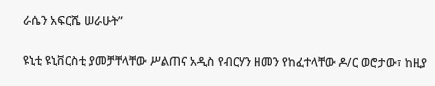ራሴን አፍርሼ ሠራሁት”

ዩኒቲ ዩኒቨርስቲ ያመቻቸላቸው ሥልጠና አዲስ የብርሃን ዘመን የከፈተላቸው ዶ/ር ወሮታው፣ ከዚያ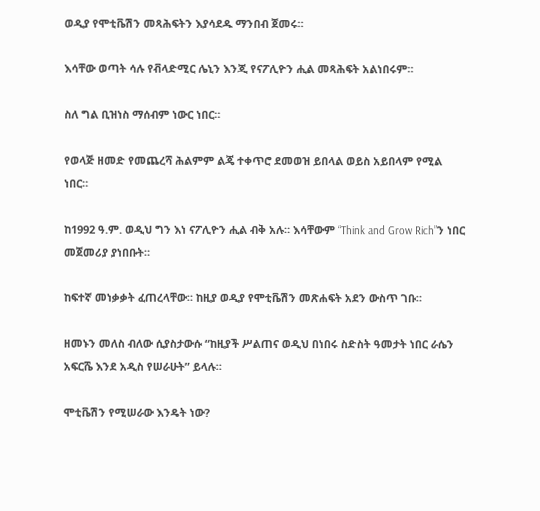ወዲያ የሞቲቬሽን መጻሕፍትን እያሳደዱ ማንበብ ጀመሩ።

እሳቸው ወጣት ሳሉ የቭላድሚር ሌኒን እንጂ የናፖሊዮን ሒል መጻሕፍት አልነበሩም።

ስለ ግል ቢዝነስ ማሰብም ነውር ነበር።

የወላጅ ዘመድ የመጨረሻ ሕልምም ልጄ ተቀጥሮ ደመወዝ ይበላል ወይስ አይበላም የሚል ነበር።

ከ1992 ዓ.ም. ወዲህ ግን እነ ናፖሊዮን ሒል ብቅ አሉ። እሳቸውም “Think and Grow Rich”ን ነበር መጀመሪያ ያነበቡት።

ከፍተኛ መነቃቃት ፈጠረላቸው። ከዚያ ወዲያ የሞቲቬሽን መጽሐፍት አደን ውስጥ ገቡ።

ዘመኑን መለስ ብለው ሲያስታውሱ “ከዚያች ሥልጠና ወዲህ በነበሩ ስድስት ዓመታት ነበር ራሴን አፍርሼ እንደ አዲስ የሠራሁት” ይላሉ።

ሞቲቬሽን የሚሠራው እንዴት ነው?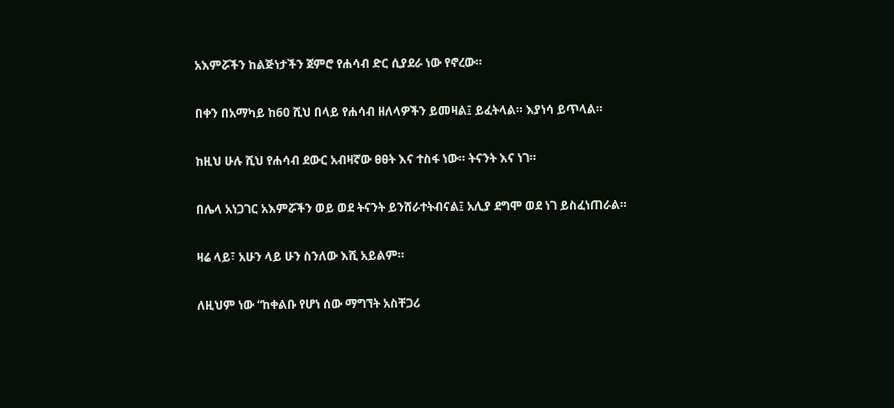አእምሯችን ከልጅነታችን ጀምሮ የሐሳብ ድር ሲያደራ ነው የኖረው።

በቀን በአማካይ ከ60 ሺህ በላይ የሐሳብ ዘለላዎችን ይመዛል፤ ይፈትላል። እያነሳ ይጥላል።

ከዚህ ሁሉ ሺህ የሐሳብ ደውር አብዛኛው ፀፀት እና ተስፋ ነው። ትናንት እና ነገ።

በሌላ አነጋገር አእምሯችን ወይ ወደ ትናንት ይንሸራተትብናል፤ አሊያ ደግሞ ወደ ነገ ይስፈነጠራል።

ዛሬ ላይ፣ አሁን ላይ ሁን ስንለው እሺ አይልም።

ለዚህም ነው “ከቀልቡ የሆነ ሰው ማግኘት አስቸጋሪ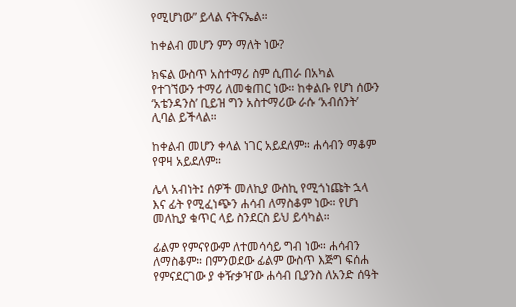የሚሆነው” ይላል ናትናኤል።

ከቀልብ መሆን ምን ማለት ነው?

ክፍል ውስጥ አስተማሪ ስም ሲጠራ በአካል የተገኘውን ተማሪ ለመቁጠር ነው። ከቀልቡ የሆነ ሰውን ‘አቴንዳንስ’ ቢይዝ ግን አስተማሪው ራሱ ‘አብሰንት’ ሊባል ይችላል።

ከቀልብ መሆን ቀላል ነገር አይደለም። ሐሳብን ማቆም የዋዛ አይደለም።

ሌላ አብነት፤ ሰዎች መለኪያ ውስኪ የሚጎነጩት ኋላ እና ፊት የሚፈነጭን ሐሳብ ለማስቆም ነው። የሆነ መለኪያ ቁጥር ላይ ስንደርስ ይህ ይሳካል።

ፊልም የምናየውም ለተመሳሳይ ግብ ነው። ሐሳብን ለማስቆም። በምንወደው ፊልም ውስጥ እጅግ ፍሰሐ የምናደርገው ያ ቀዥቃዣው ሐሳብ ቢያንስ ለአንድ ሰዓት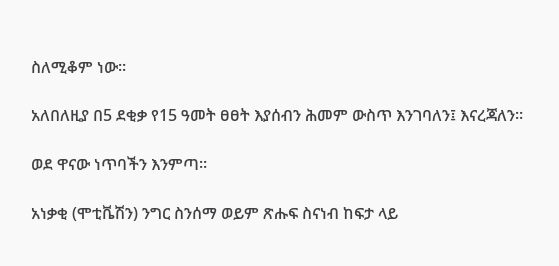ስለሚቆም ነው።

አለበለዚያ በ5 ደቂቃ የ15 ዓመት ፀፀት እያሰብን ሕመም ውስጥ እንገባለን፤ እናረጃለን።

ወደ ዋናው ነጥባችን እንምጣ።

አነቃቂ (ሞቲቬሽን) ንግር ስንሰማ ወይም ጽሑፍ ስናነብ ከፍታ ላይ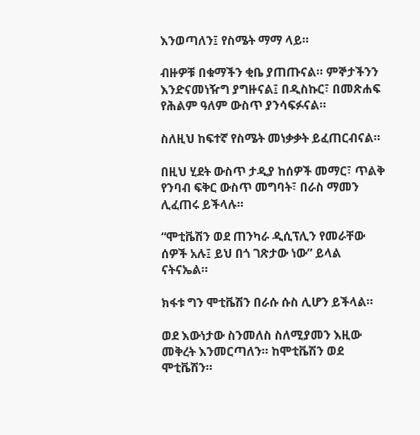እንወጣለን፤ የስሜት ማማ ላይ።

ብዙዎቹ በቁማችን ቂቤ ያጠጡናል። ምኞታችንን እንድናመነዥግ ያግዙናል፤ በዲስኩር፣ በመጽሐፍ የሕልም ዓለም ውስጥ ያንሳፍፉናል።

ስለዚህ ከፍተኛ የስሜት መነቃቃት ይፈጠርብናል።

በዚህ ሂደት ውስጥ ታዲያ ከሰዎች መማር፣ ጥልቅ የንባብ ፍቅር ውስጥ መግባት፣ በራስ ማመን ሊፈጠሩ ይችላሉ።

“ሞቲቬሽን ወደ ጠንካራ ዲሲፕሊን የመራቸው ሰዎች አሉ፤ ይህ በጎ ገጽታው ነው” ይላል ናትናኤል።

ክፋቱ ግን ሞቲቬሽን በራሱ ሱስ ሊሆን ይችላል።

ወደ እውነታው ስንመለስ ስለሚያመን እዚው መቅረት እንመርጣለን። ከሞቲቬሽን ወደ ሞቲቬሽን።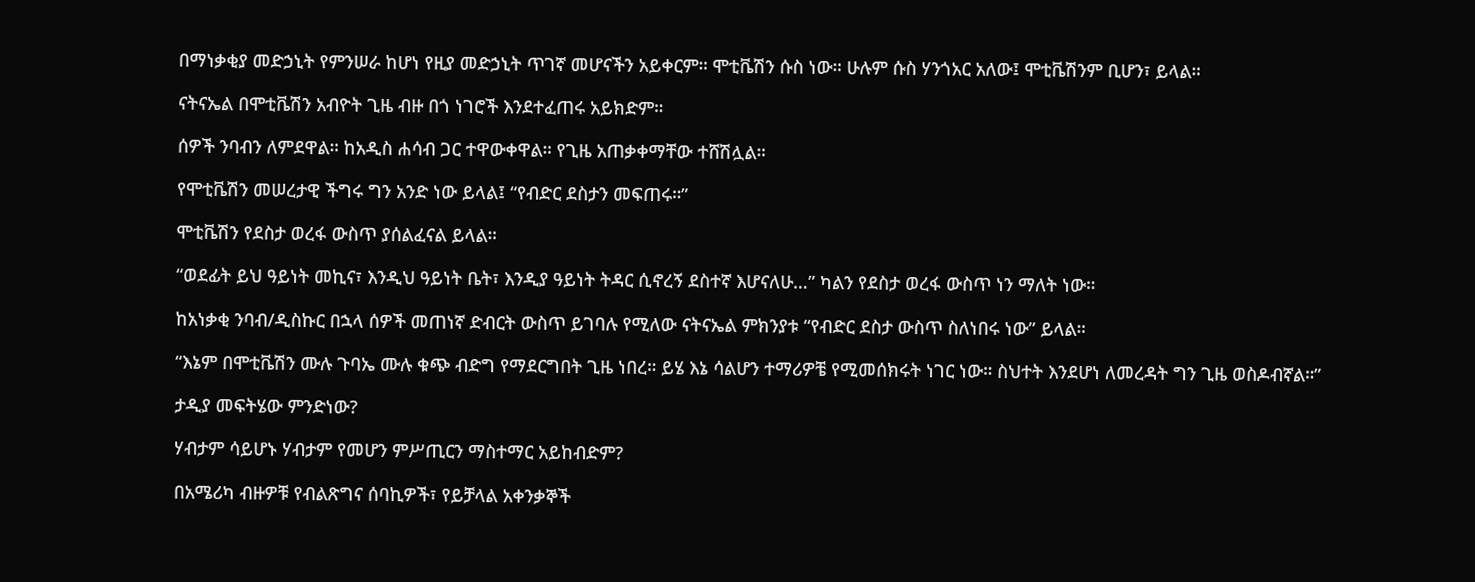በማነቃቂያ መድኃኒት የምንሠራ ከሆነ የዚያ መድኃኒት ጥገኛ መሆናችን አይቀርም። ሞቲቬሽን ሱስ ነው። ሁሉም ሱስ ሃንጎአር አለው፤ ሞቲቬሽንም ቢሆን፣ ይላል።

ናትናኤል በሞቲቬሽን አብዮት ጊዜ ብዙ በጎ ነገሮች እንደተፈጠሩ አይክድም።

ሰዎች ንባብን ለምደዋል። ከአዲስ ሐሳብ ጋር ተዋውቀዋል። የጊዜ አጠቃቀማቸው ተሸሽሏል።

የሞቲቬሽን መሠረታዊ ችግሩ ግን አንድ ነው ይላል፤ “የብድር ደስታን መፍጠሩ።”

ሞቲቬሽን የደስታ ወረፋ ውስጥ ያሰልፈናል ይላል።

“ወደፊት ይህ ዓይነት መኪና፣ እንዲህ ዓይነት ቤት፣ እንዲያ ዓይነት ትዳር ሲኖረኝ ደስተኛ እሆናለሁ…” ካልን የደስታ ወረፋ ውስጥ ነን ማለት ነው።

ከአነቃቂ ንባብ/ዲስኩር በኋላ ሰዎች መጠነኛ ድብርት ውስጥ ይገባሉ የሚለው ናትናኤል ምክንያቱ “የብድር ደስታ ውስጥ ስለነበሩ ነው” ይላል።

“እኔም በሞቲቬሽን ሙሉ ጉባኤ ሙሉ ቁጭ ብድግ የማደርግበት ጊዜ ነበረ። ይሄ እኔ ሳልሆን ተማሪዎቼ የሚመሰክሩት ነገር ነው። ስህተት እንደሆነ ለመረዳት ግን ጊዜ ወስዶብኛል።”

ታዲያ መፍትሄው ምንድነው?

ሃብታም ሳይሆኑ ሃብታም የመሆን ምሥጢርን ማስተማር አይከብድም?

በአሜሪካ ብዙዎቹ የብልጽግና ሰባኪዎች፣ የይቻላል አቀንቃኞች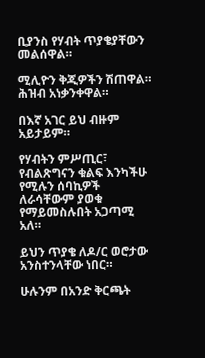ቢያንስ የሃብት ጥያቄያቸውን መልሰዋል።

ሚሊዮን ቅጂዎችን ሽጠዋል። ሕዝብ አነቃንቀዋል።

በእኛ አገር ይህ ብዙም አይታይም።

የሃብትን ምሥጢር፣ የብልጽግናን ቁልፍ እንካችሁ የሚሉን ሰባኪዎች ለራሳቸውም ያወቁ የማይመስሉበት አጋጣሚ አለ።

ይህን ጥያቄ ለዶ/ር ወሮታው አንስተንላቸው ነበር።

ሁሉንም በአንድ ቅርጫት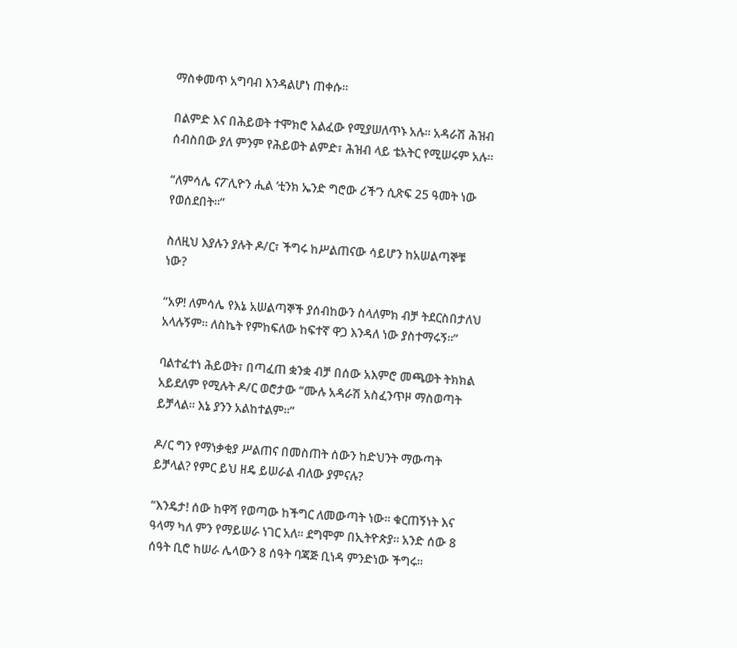ማስቀመጥ አግባብ እንዳልሆነ ጠቀሱ።

በልምድ እና በሕይወት ተሞክሮ አልፈው የሚያሠለጥኑ አሉ። አዳራሽ ሕዝብ ሰብስበው ያለ ምንም የሕይወት ልምድ፣ ሕዝብ ላይ ቴአትር የሚሠሩም አሉ።

“ለምሳሌ ናፖሊዮን ሒል ‘ቲንክ ኤንድ ግሮው ሪች’ን ሲጽፍ 25 ዓመት ነው የወሰደበት።”

ስለዚህ እያሉን ያሉት ዶ/ር፣ ችግሩ ከሥልጠናው ሳይሆን ከአሠልጣኞቹ ነው?

“አዎ! ለምሳሌ የእኔ አሠልጣኞች ያሰብከውን ስላለምክ ብቻ ትደርስበታለህ አላሉኝም። ለስኬት የምከፍለው ከፍተኛ ዋጋ እንዳለ ነው ያስተማሩኝ።”

ባልተፈተነ ሕይወት፣ በጣፈጠ ቋንቋ ብቻ በሰው አእምሮ መጫወት ትክክል አይደለም የሚሉት ዶ/ር ወሮታው “ሙሉ አዳራሽ አስፈንጥዞ ማስወጣት ይቻላል። እኔ ያንን አልከተልም።”

ዶ/ር ግን የማነቃቂያ ሥልጠና በመስጠት ሰውን ከድህንት ማውጣት ይቻላል? የምር ይህ ዘዴ ይሠራል ብለው ያምናሉ?

“እንዴታ! ሰው ከዋሻ የወጣው ከችግር ለመውጣት ነው። ቁርጠኝነት እና ዓላማ ካለ ምን የማይሠራ ነገር አለ። ደግሞም በኢትዮጵያ። አንድ ሰው 8 ሰዓት ቢሮ ከሠራ ሌላውን 8 ሰዓት ባጃጅ ቢነዳ ምንድነው ችግሩ።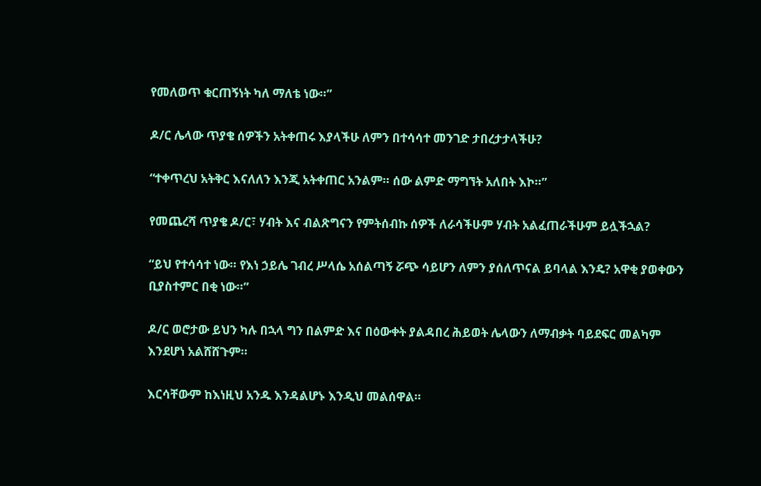የመለወጥ ቁርጠኝነት ካለ ማለቴ ነው።”

ዶ/ር ሌላው ጥያቄ ሰዎችን አትቀጠሩ እያላችሁ ለምን በተሳሳተ መንገድ ታበረታታላችሁ?

“ተቀጥረህ አትቅር እናለለን እንጂ አትቀጠር አንልም። ሰው ልምድ ማግኘት አለበት እኮ።”

የመጨረሻ ጥያቄ ዶ/ር፣ ሃብት እና ብልጽግናን የምትሰብኩ ሰዎች ለራሳችሁም ሃብት አልፈጠራችሁም ይሏችኋል?

“ይህ የተሳሳተ ነው። የእነ ኃይሌ ገብረ ሥላሴ አሰልጣኝ ሯጭ ሳይሆን ለምን ያሰለጥናል ይባላል እንዴ? አዋቂ ያወቀውን ቢያስተምር በቂ ነው።”

ዶ/ር ወሮታው ይህን ካሉ በኋላ ግን በልምድ እና በዕውቀት ያልዳበረ ሕይወት ሌላውን ለማብቃት ባይደፍር መልካም እንደሆነ አልሸሸጉም።

እርሳቸውም ከእነዚህ አንዱ እንዳልሆኑ እንዲህ መልሰዋል።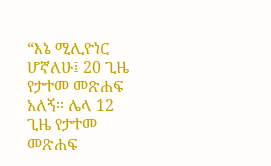“እኔ ሚሊዮነር ሆኛለሁ፤ 20 ጊዜ የታተመ መጽሐፍ አለኝ። ሌላ 12 ጊዜ የታተመ መጽሐፍ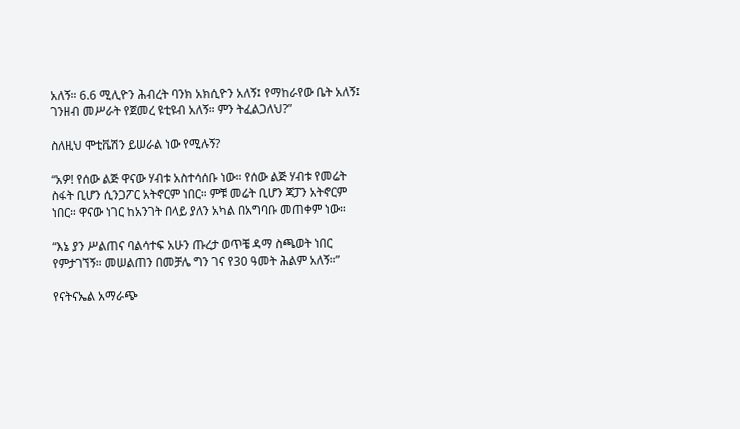አለኝ። 6.6 ሚሊዮን ሕብረት ባንክ አክሲዮን አለኝ፤ የማከራየው ቤት አለኝ፤ ገንዘብ መሥራት የጀመረ ዩቲዩብ አለኝ። ምን ትፈልጋለህ?”

ስለዚህ ሞቲቬሽን ይሠራል ነው የሚሉኝ?

“አዎ! የሰው ልጅ ዋናው ሃብቱ አስተሳሰቡ ነው። የሰው ልጅ ሃብቱ የመሬት ስፋት ቢሆን ሲንጋፖር አትኖርም ነበር። ምቹ መሬት ቢሆን ጃፓን አትኖርም ነበር። ዋናው ነገር ከአንገት በላይ ያለን አካል በአግባቡ መጠቀም ነው።

“እኔ ያን ሥልጠና ባልሳተፍ አሁን ጡረታ ወጥቼ ዳማ ስጫወት ነበር የምታገኘኝ። መሠልጠን በመቻሌ ግን ገና የ30 ዓመት ሕልም አለኝ።”

የናትናኤል አማራጭ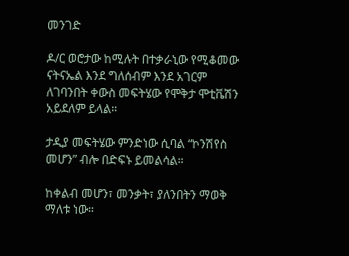መንገድ

ዶ/ር ወሮታው ከሚሉት በተቃራኒው የሚቆመው ናትናኤል እንደ ግለሰብም እንደ አገርም ለገባንበት ቀውስ መፍትሄው የሞቅታ ሞቲቬሽን አይደለም ይላል።

ታዲያ መፍትሄው ምንድነው ሲባል “ኮንሽየስ መሆን” ብሎ በድፍኑ ይመልሳል።

ከቀልብ መሆን፣ መንቃት፣ ያለንበትን ማወቅ ማለቱ ነው።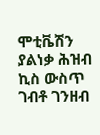ሞቲቬሽን ያልነቃ ሕዝብ ኪስ ውስጥ ገብቶ ገንዘብ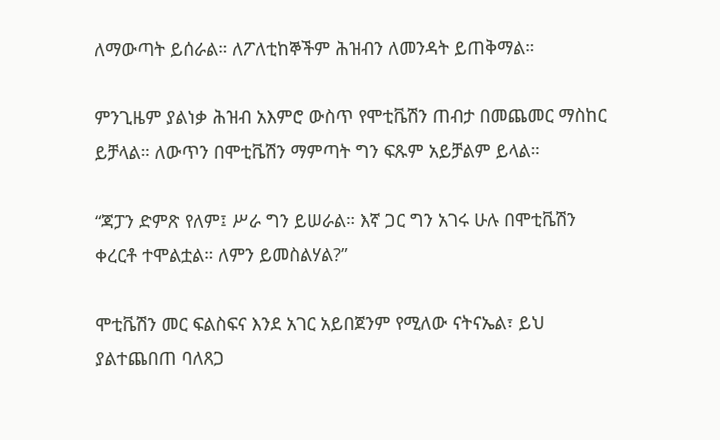ለማውጣት ይሰራል። ለፖለቲከኞችም ሕዝብን ለመንዳት ይጠቅማል።

ምንጊዜም ያልነቃ ሕዝብ አእምሮ ውስጥ የሞቲቬሽን ጠብታ በመጨመር ማስከር ይቻላል። ለውጥን በሞቲቬሽን ማምጣት ግን ፍጹም አይቻልም ይላል።

“ጃፓን ድምጽ የለም፤ ሥራ ግን ይሠራል። እኛ ጋር ግን አገሩ ሁሉ በሞቲቬሽን ቀረርቶ ተሞልቷል። ለምን ይመስልሃል?”

ሞቲቬሽን መር ፍልስፍና እንደ አገር አይበጀንም የሚለው ናትናኤል፣ ይህ ያልተጨበጠ ባለጸጋ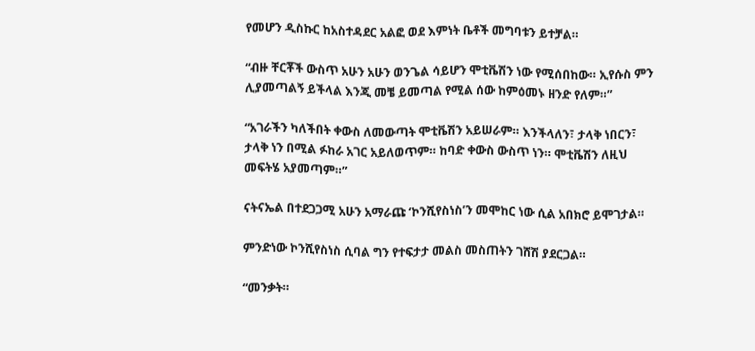የመሆን ዲስኩር ከአስተዳደር አልፎ ወደ እምነት ቤቶች መግባቱን ይተቻል።

“ብዙ ቸርቾች ውስጥ አሁን አሁን ወንጌል ሳይሆን ሞቲቬሽን ነው የሚሰበከው። ኢየሱስ ምን ሊያመጣልኝ ይችላል እንጂ መቼ ይመጣል የሚል ሰው ከምዕመኑ ዘንድ የለም።”

“አገራችን ካለችበት ቀውስ ለመውጣት ሞቲቬሽን አይሠራም። እንችላለን፣ ታላቅ ነበርን፣ ታላቅ ነን በሚል ፉከራ አገር አይለወጥም። ከባድ ቀውስ ውስጥ ነን። ሞቲቬሽን ለዚህ መፍትሄ አያመጣም።”

ናትናኤል በተደጋጋሚ አሁን አማራጩ ‘ኮንሺየስነስ’ን መሞከር ነው ሲል አበክሮ ይሞገታል።

ምንድነው ኮንሺየስነስ ሲባል ግን የተፍታታ መልስ መስጠትን ገሸሽ ያደርጋል።

“መንቃት።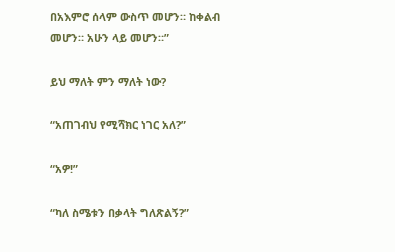በአእምሮ ሰላም ውስጥ መሆን። ከቀልብ መሆን። አሁን ላይ መሆን።”

ይህ ማለት ምን ማለት ነው?

“አጠገብህ የሚሻክር ነገር አለ?”

“አዎ!”

“ካለ ስሜቱን በቃላት ግለጽልኝ?”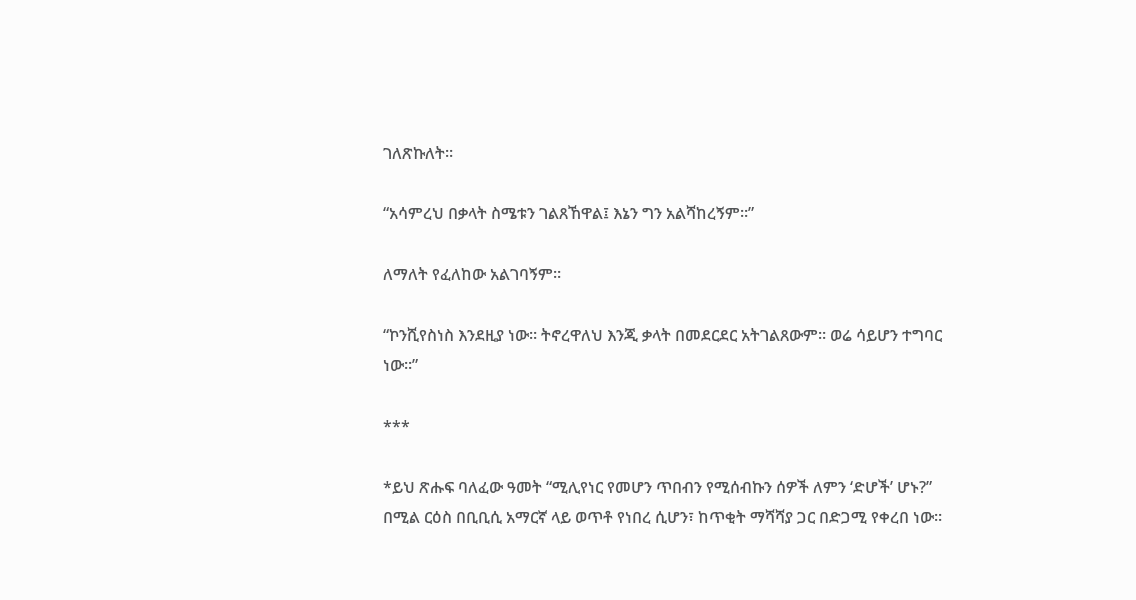ገለጽኩለት።

“አሳምረህ በቃላት ስሜቱን ገልጸኸዋል፤ እኔን ግን አልሻከረኝም።”

ለማለት የፈለከው አልገባኝም።

“ኮንሺየስነስ እንደዚያ ነው። ትኖረዋለህ እንጂ ቃላት በመደርደር አትገልጸውም። ወሬ ሳይሆን ተግባር ነው።”

***

*ይህ ጽሑፍ ባለፈው ዓመት “ሚሊየነር የመሆን ጥበብን የሚሰብኩን ሰዎች ለምን ‘ድሆች’ ሆኑ?” በሚል ርዕስ በቢቢሲ አማርኛ ላይ ወጥቶ የነበረ ሲሆን፣ ከጥቂት ማሻሻያ ጋር በድጋሚ የቀረበ ነው።